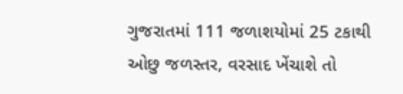ગુજરાતમાં 111 જળાશયોમાં 25 ટકાથી ઓછુ જળસ્તર, વરસાદ ખેંચાશે તો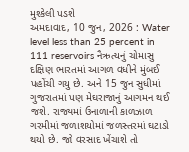મુશ્કેલી પડશે
અમદાવાદ, 10 જુન, 2026 : Water level less than 25 percent in 111 reservoirs નૈઋત્યનું ચોમાસુ દક્ષિણ ભારતમાં આગળ વધીને મુંબઈ પહોંચી ગયુ છે. અને 15 જુન સુધીમાં ગુજરાતમાં પણ મેઘરાજાનું આગમન થઈ જશે. રાજ્યમાં ઉનાળાની કાળઝાળ ગરમીમાં જળાશયોમાં જળસ્તરમાં ઘટાડો થયો છે. જો વરસાદ ખેંચાશે તો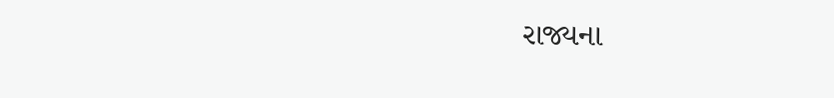રાજ્યના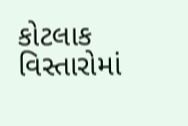કોટલાક વિસ્તારોમાં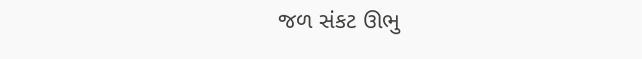જળ સંકટ ઊભુ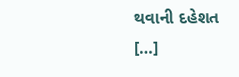થવાની દહેશત […]